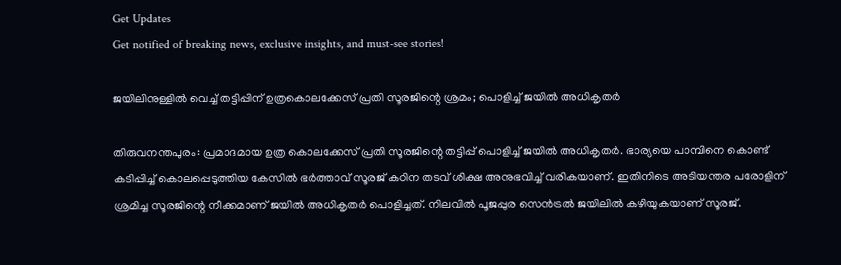Get Updates
Get notified of breaking news, exclusive insights, and must-see stories!

ജയിലിനുള്ളില്‍ വെച്ച് തട്ടിപ്പിന് ഉത്രകൊലക്കേസ് പ്രതി സൂരജിന്റെ ശ്രമം; പൊളിച്ച് ജയില്‍ അധികൃതര്‍

തിരുവനന്തപുരം: പ്രമാദമായ ഉത്ര കൊലക്കേസ് പ്രതി സൂരജിന്റെ തട്ടിപ്പ് പൊളിച്ച് ജയില്‍ അധികൃതര്‍. ഭാര്യയെ പാമ്പിനെ കൊണ്ട് കടിപ്പിച്ച് കൊലപ്പെടുത്തിയ കേസില്‍ ഭര്‍ത്താവ് സൂരജ് കഠിന തടവ് ശിക്ഷ അനുഭവിച്ച് വരികയാണ്. ഇതിനിടെ അടിയന്തര പരോളിന് ശ്രമിച്ച സൂരജിന്റെ നീക്കമാണ് ജയില്‍ അധികൃതര്‍ പൊളിച്ചത്. നിലവില്‍ പൂജപ്പുര സെന്‍ട്രല്‍ ജയിലില്‍ കഴിയുകയാണ് സൂരജ്.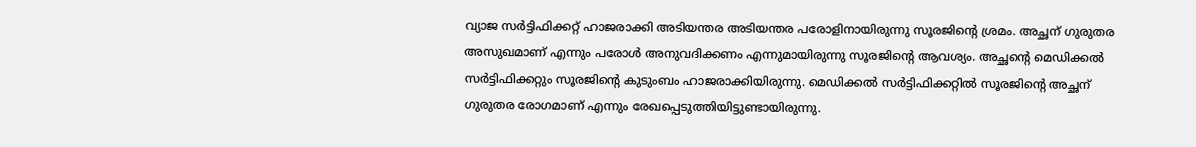വ്യാജ സര്‍ട്ടിഫിക്കറ്റ് ഹാജരാക്കി അടിയന്തര അടിയന്തര പരോളിനായിരുന്നു സൂരജിന്റെ ശ്രമം. അച്ഛന് ഗുരുതര അസുഖമാണ് എന്നും പരോള്‍ അനുവദിക്കണം എന്നുമായിരുന്നു സൂരജിന്റെ ആവശ്യം. അച്ഛന്റെ മെഡിക്കല്‍ സര്‍ട്ടിഫിക്കറ്റും സൂരജിന്റെ കുടുംബം ഹാജരാക്കിയിരുന്നു. മെഡിക്കല്‍ സര്‍ട്ടിഫിക്കറ്റില്‍ സൂരജിന്റെ അച്ഛന് ഗുരുതര രോഗമാണ് എന്നും രേഖപ്പെടുത്തിയിട്ടുണ്ടായിരുന്നു.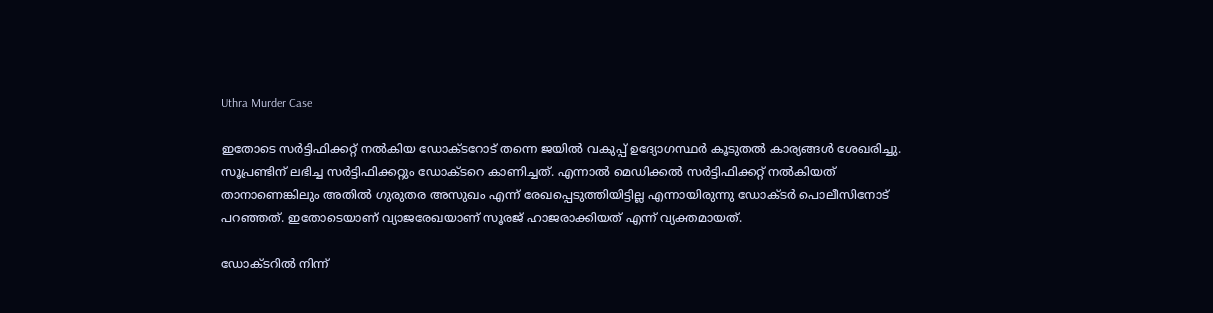Uthra Murder Case

ഇതോടെ സര്‍ട്ടിഫിക്കറ്റ് നല്‍കിയ ഡോക്ടറോട് തന്നെ ജയില്‍ വകുപ്പ് ഉദ്യോഗസ്ഥര്‍ കൂടുതല്‍ കാര്യങ്ങള്‍ ശേഖരിച്ചു. സൂപ്രണ്ടിന് ലഭിച്ച സര്‍ട്ടിഫിക്കറ്റും ഡോക്ടറെ കാണിച്ചത്. എന്നാല്‍ മെഡിക്കല്‍ സര്‍ട്ടിഫിക്കറ്റ് നല്‍കിയത് താനാണെങ്കിലും അതില്‍ ഗുരുതര അസുഖം എന്ന് രേഖപ്പെടുത്തിയിട്ടില്ല എന്നായിരുന്നു ഡോക്ടര്‍ പൊലീസിനോട് പറഞ്ഞത്. ഇതോടെയാണ് വ്യാജരേഖയാണ് സൂരജ് ഹാജരാക്കിയത് എന്ന് വ്യക്തമായത്.

ഡോക്ടറില്‍ നിന്ന്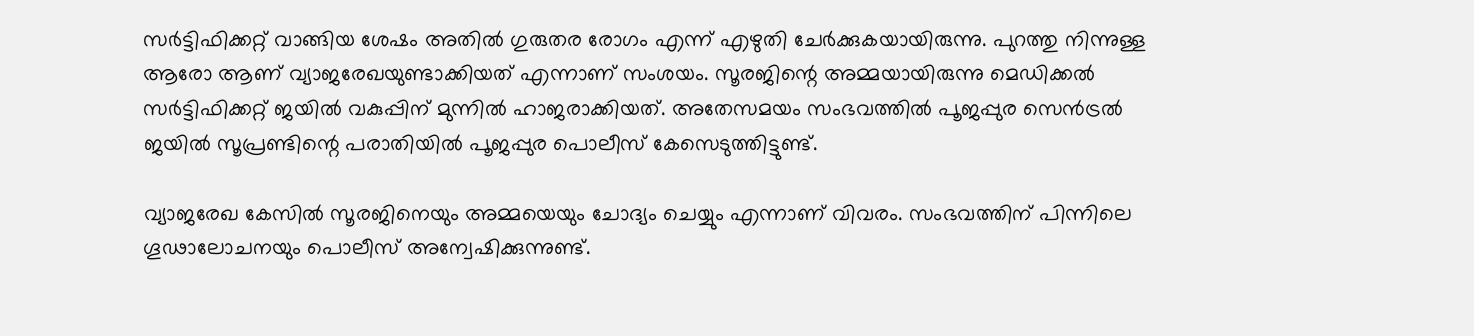സര്‍ട്ടിഫിക്കറ്റ് വാങ്ങിയ ശേഷം അതില്‍ ഗുരുതര രോഗം എന്ന് എഴുതി ചേര്‍ക്കുകയായിരുന്നു. പുറത്തു നിന്നുള്ള ആരോ ആണ് വ്യാജരേഖയുണ്ടാക്കിയത് എന്നാണ് സംശയം. സൂരജിന്റെ അമ്മയായിരുന്നു മെഡിക്കല്‍ സര്‍ട്ടിഫിക്കറ്റ് ജയില്‍ വകുപ്പിന് മുന്നില്‍ ഹാജരാക്കിയത്. അതേസമയം സംഭവത്തില്‍ പൂജപ്പുര സെന്‍ട്രല്‍ ജയില്‍ സൂപ്രണ്ടിന്റെ പരാതിയില്‍ പൂജപ്പുര പൊലീസ് കേസെടുത്തിട്ടുണ്ട്.

വ്യാജരേഖ കേസില്‍ സൂരജിനെയും അമ്മയെയും ചോദ്യം ചെയ്യും എന്നാണ് വിവരം. സംഭവത്തിന് പിന്നിലെ ഗൂഢാലോചനയും പൊലീസ് അന്വേഷിക്കുന്നുണ്ട്.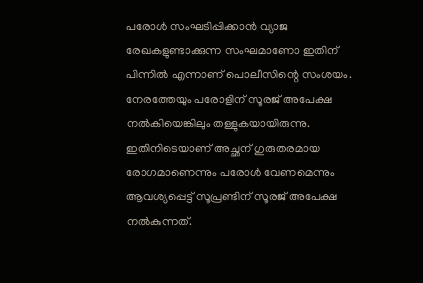പരോള്‍ സംഘടിപ്പിക്കാന്‍ വ്യാജ രേഖകളുണ്ടാക്കുന്ന സംഘമാണോ ഇതിന് പിന്നില്‍ എന്നാണ് പൊലീസിന്റെ സംശയം. നേരത്തേയും പരോളിന് സൂരജ് അപേക്ഷ നല്‍കിയെങ്കിലും തള്ളുകയായിരുന്നു. ഇതിനിടെയാണ് അച്ഛന് ഗുരുതരമായ രോഗമാണെന്നും പരോള്‍ വേണമെന്നും ആവശ്യപ്പെട്ട് സൂപ്രണ്ടിന് സൂരജ് അപേക്ഷ നല്‍കുന്നത്.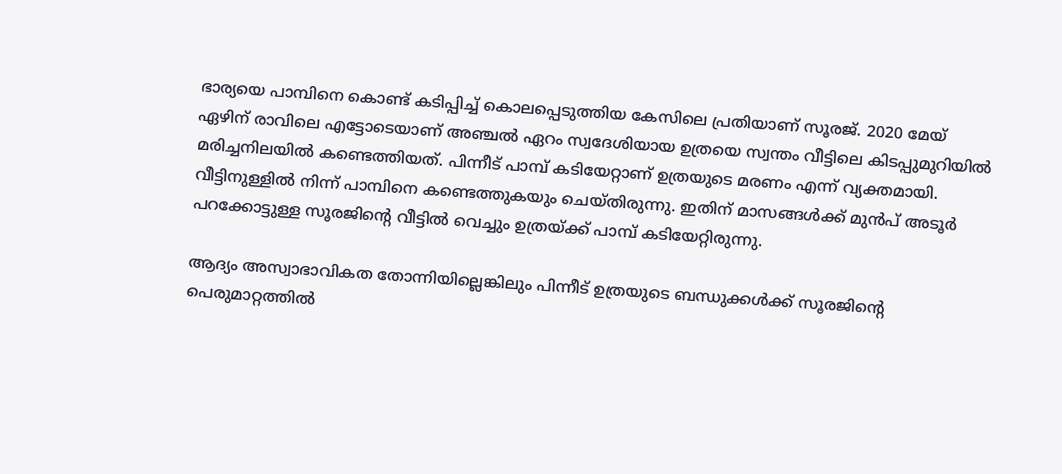ഭാര്യയെ പാമ്പിനെ കൊണ്ട് കടിപ്പിച്ച് കൊലപ്പെടുത്തിയ കേസിലെ പ്രതിയാണ് സൂരജ്. 2020 മേയ് ഏഴിന് രാവിലെ എട്ടോടെയാണ് അഞ്ചല്‍ ഏറം സ്വദേശിയായ ഉത്രയെ സ്വന്തം വീട്ടിലെ കിടപ്പുമുറിയില്‍ മരിച്ചനിലയില്‍ കണ്ടെത്തിയത്. പിന്നീട് പാമ്പ് കടിയേറ്റാണ് ഉത്രയുടെ മരണം എന്ന് വ്യക്തമായി. വീട്ടിനുള്ളില്‍ നിന്ന് പാമ്പിനെ കണ്ടെത്തുകയും ചെയ്തിരുന്നു. ഇതിന് മാസങ്ങള്‍ക്ക് മുന്‍പ് അടൂര്‍ പറക്കോട്ടുള്ള സൂരജിന്റെ വീട്ടില്‍ വെച്ചും ഉത്രയ്ക്ക് പാമ്പ് കടിയേറ്റിരുന്നു.

ആദ്യം അസ്വാഭാവികത തോന്നിയില്ലെങ്കിലും പിന്നീട് ഉത്രയുടെ ബന്ധുക്കള്‍ക്ക് സൂരജിന്റെ പെരുമാറ്റത്തില്‍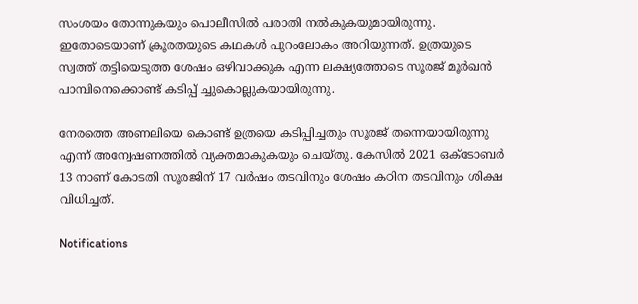സംശയം തോന്നുകയും പൊലീസില്‍ പരാതി നല്‍കുകയുമായിരുന്നു. ഇതോടെയാണ് ക്രൂരതയുടെ കഥകള്‍ പുറംലോകം അറിയുന്നത്. ഉത്രയുടെ സ്വത്ത് തട്ടിയെടുത്ത ശേഷം ഒഴിവാക്കുക എന്ന ലക്ഷ്യത്തോടെ സൂരജ് മൂര്‍ഖന്‍ പാമ്പിനെക്കൊണ്ട് കടിപ്പ് ച്ചുകൊല്ലുകയായിരുന്നു.

നേരത്തെ അണലിയെ കൊണ്ട് ഉത്രയെ കടിപ്പിച്ചതും സൂരജ് തന്നെയായിരുന്നു എന്ന് അന്വേഷണത്തില്‍ വ്യക്തമാകുകയും ചെയ്തു. കേസില്‍ 2021 ഒക്ടോബര്‍ 13 നാണ് കോടതി സൂരജിന് 17 വര്‍ഷം തടവിനും ശേഷം കഠിന തടവിനും ശിക്ഷ വിധിച്ചത്.

Notifications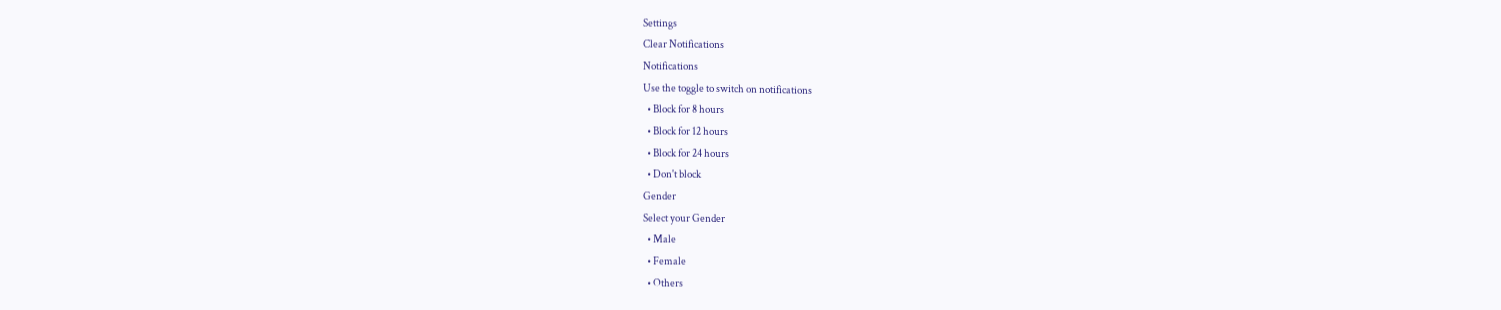Settings
Clear Notifications
Notifications
Use the toggle to switch on notifications
  • Block for 8 hours
  • Block for 12 hours
  • Block for 24 hours
  • Don't block
Gender
Select your Gender
  • Male
  • Female
  • Others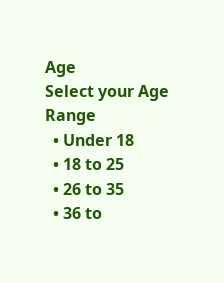Age
Select your Age Range
  • Under 18
  • 18 to 25
  • 26 to 35
  • 36 to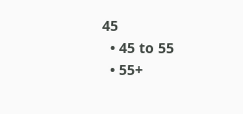45
  • 45 to 55
  • 55+